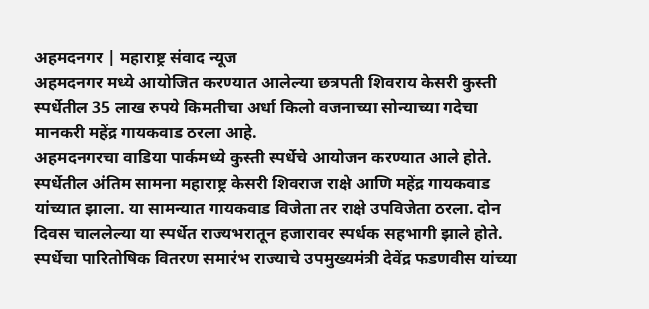अहमदनगर | महाराष्ट्र संवाद न्यूज
अहमदनगर मध्ये आयोजित करण्यात आलेल्या छत्रपती शिवराय केसरी कुस्ती स्पर्धेतील 35 लाख रुपये किमतीचा अर्धा किलो वजनाच्या सोन्याच्या गदेचा मानकरी महेंद्र गायकवाड ठरला आहे.
अहमदनगरचा वाडिया पार्कमध्ये कुस्ती स्पर्धेचे आयोजन करण्यात आले होते. स्पर्धेतील अंतिम सामना महाराष्ट्र केसरी शिवराज राक्षे आणि महेंद्र गायकवाड यांच्यात झाला. या सामन्यात गायकवाड विजेता तर राक्षे उपविजेता ठरला. दोन दिवस चाललेल्या या स्पर्धेत राज्यभरातून हजारावर स्पर्धक सहभागी झाले होते. स्पर्धेचा पारितोषिक वितरण समारंभ राज्याचे उपमुख्यमंत्री देवेंद्र फडणवीस यांच्या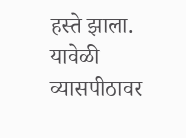हस्ते झाला. यावेळी व्यासपीठावर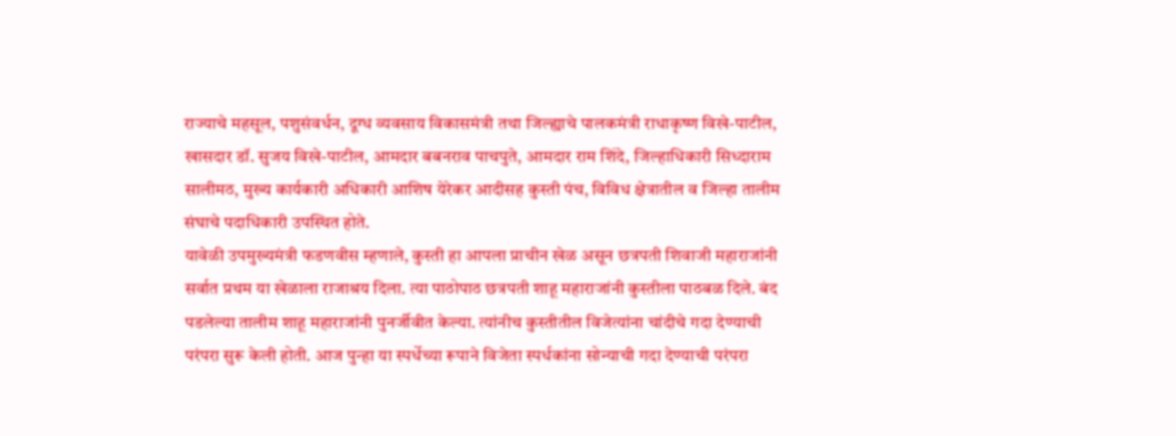राज्याचे महसूल, पशुसंवर्धन, दूग्ध व्यवसाय विकासमंत्री तथा जिल्ह्याचे पालकमंत्री राधाकृष्ण विखे-पाटील, खासदार डॉ. सुजय विखे-पाटील, आमदार बबनराव पाचपुते, आमदार राम शिंदे, जिल्हाधिकारी सिध्दाराम सालीमठ, मुख्य कार्यकारी अधिकारी आशिष येरेकर आदीसह कुस्ती पंच, विविध क्षेत्रातील व जिल्हा तालीम संघाचे पदाधिकारी उपस्थित होते.
यावेळी उपमुख्यमंत्री फडणवीस म्हणाले, कुस्ती हा आपला प्राचीन खेळ असून छत्रपती शिवाजी महाराजांनी सर्वात प्रथम या खेळाला राजाश्रय दिला. त्या पाठोपाठ छत्रपती शाहू महाराजांनी कुस्तीला पाठबळ दिले. बंद पडलेल्या तालीम शाहू महाराजांनी पुनर्जीवीत केल्या. त्यांनीच कुस्तीतील विजेत्यांना चांदीचे गदा देण्याची परंपरा सुरू केली होती. आज पुन्हा या स्पर्धेच्या रूपाने विजेता स्पर्धकांना सोन्याची गदा देण्याची परंपरा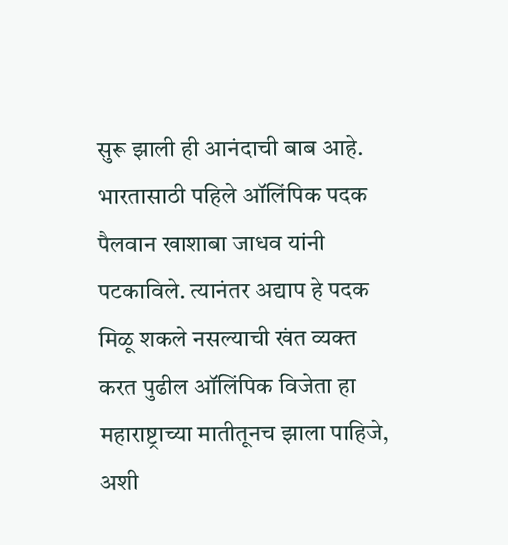सुरू झाली ही आनंदाची बाब आहे.
भारतासाठी पहिले ऑलिंपिक पदक पैलवान खाशाबा जाधव यांनी पटकाविले. त्यानंतर अद्याप हे पदक मिळू शकले नसल्याची खंत व्यक्त करत पुढील ऑलिंपिक विजेता हा महाराष्ट्राच्या मातीतूनच झाला पाहिजे, अशी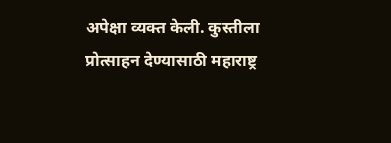अपेक्षा व्यक्त केली. कुस्तीला प्रोत्साहन देण्यासाठी महाराष्ट्र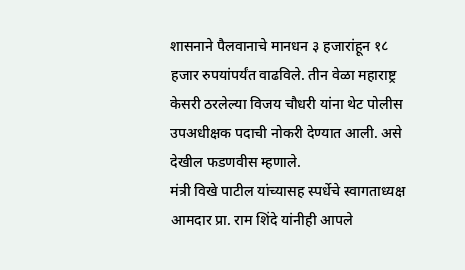शासनाने पैलवानाचे मानधन ३ हजारांहून १८ हजार रुपयांपर्यंत वाढविले. तीन वेळा महाराष्ट्र केसरी ठरलेल्या विजय चौधरी यांना थेट पोलीस उपअधीक्षक पदाची नोकरी देण्यात आली. असे देखील फडणवीस म्हणाले.
मंत्री विखे पाटील यांच्यासह स्पर्धेचे स्वागताध्यक्ष आमदार प्रा. राम शिंदे यांनीही आपले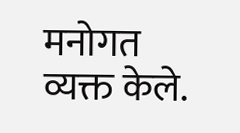मनोगत व्यक्त केले.